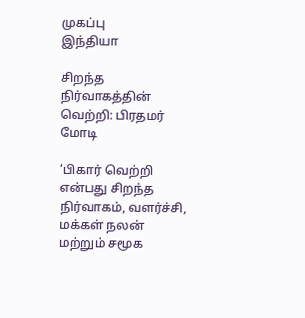முகப்பு
இந்தியா

சிறந்த நிர்வாகத்தின் வெற்றி: பிரதமர் மோடி

‘பிகார் வெற்றி என்பது சிறந்த நிர்வாகம், வளர்ச்சி, மக்கள் நலன் மற்றும் சமூக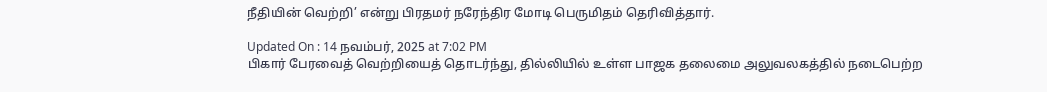நீதியின் வெற்றி’ என்று பிரதமர் நரேந்திர மோடி பெருமிதம் தெரிவித்தார்.

Updated On : 14 நவம்பர், 2025 at 7:02 PM
பிகார் பேரவைத் வெற்றியைத் தொடர்ந்து, தில்லியில் உள்ள பாஜக தலைமை அலுவலகத்தில் நடைபெற்ற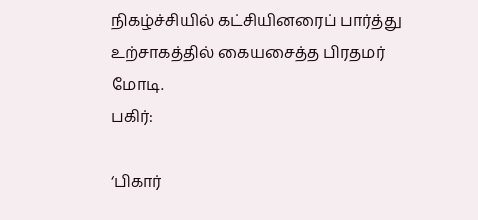நிகழ்ச்சியில் கட்சியினரைப் பார்த்து உற்சாகத்தில் கையசைத்த பிரதமர் மோடி.
பகிர்:

‘பிகார்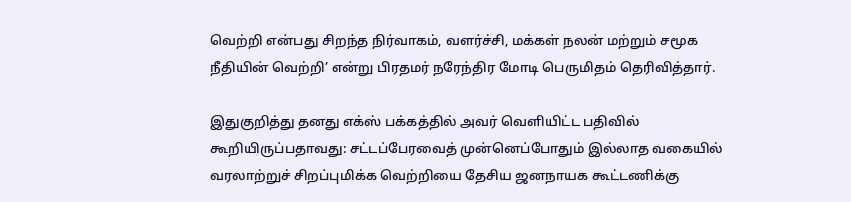வெற்றி என்பது சிறந்த நிர்வாகம், வளர்ச்சி, மக்கள் நலன் மற்றும் சமூக நீதியின் வெற்றி’ என்று பிரதமர் நரேந்திர மோடி பெருமிதம் தெரிவித்தார்.

இதுகுறித்து தனது எக்ஸ் பக்கத்தில் அவர் வெளியிட்ட பதிவில் கூறியிருப்பதாவது: சட்டப்பேரவைத் முன்னெப்போதும் இல்லாத வகையில் வரலாற்றுச் சிறப்புமிக்க வெற்றியை தேசிய ஜனநாயக கூட்டணிக்கு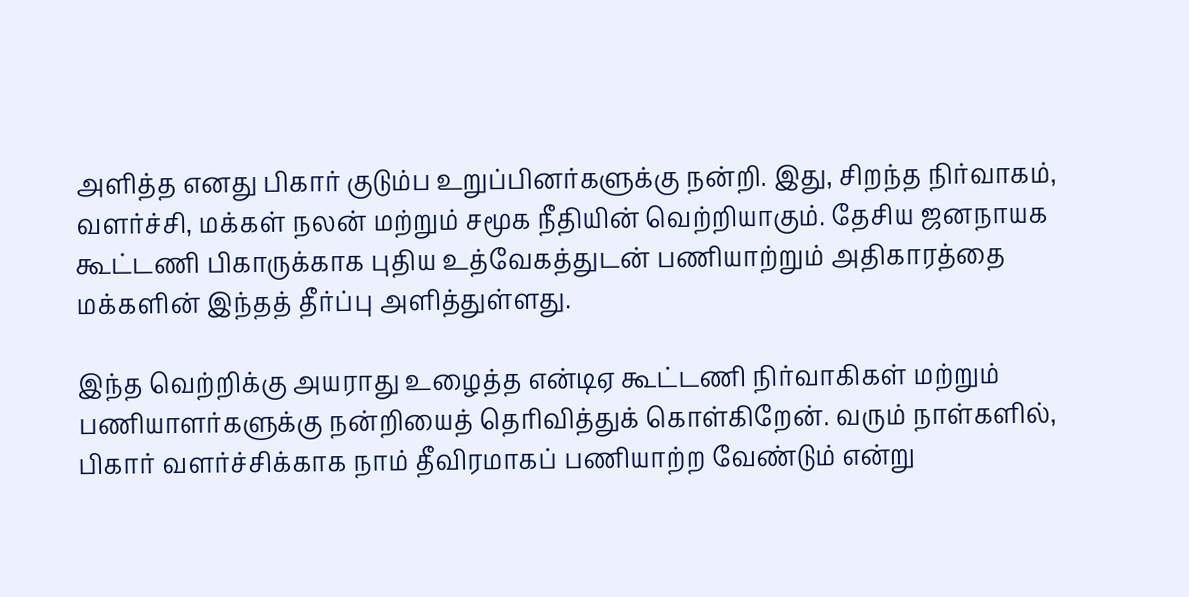அளித்த எனது பிகார் குடும்ப உறுப்பினர்களுக்கு நன்றி. இது, சிறந்த நிர்வாகம், வளர்ச்சி, மக்கள் நலன் மற்றும் சமூக நீதியின் வெற்றியாகும். தேசிய ஜனநாயக கூட்டணி பிகாருக்காக புதிய உத்வேகத்துடன் பணியாற்றும் அதிகாரத்தை மக்களின் இந்தத் தீர்ப்பு அளித்துள்ளது.

இந்த வெற்றிக்கு அயராது உழைத்த என்டிஏ கூட்டணி நிர்வாகிகள் மற்றும் பணியாளர்களுக்கு நன்றியைத் தெரிவித்துக் கொள்கிறேன். வரும் நாள்களில், பிகார் வளர்ச்சிக்காக நாம் தீவிரமாகப் பணியாற்ற வேண்டும் என்று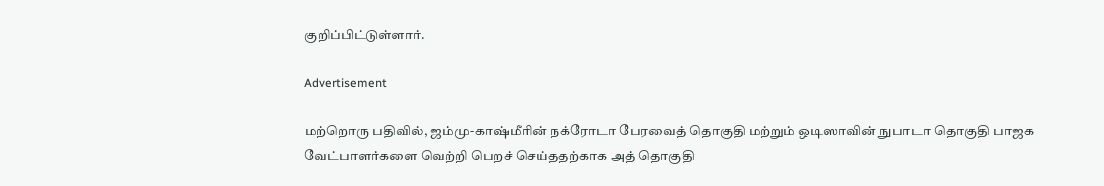குறிப்பிட்டுள்ளார்.

Advertisement

மற்றொரு பதிவில், ஜம்மு-காஷ்மீரின் நக்ரோடா பேரவைத் தொகுதி மற்றும் ஒடிஸாவின் நுபாடா தொகுதி பாஜக வேட்பாளர்களை வெற்றி பெறச் செய்ததற்காக அத் தொகுதி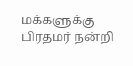மக்களுக்கு பிரதமர் நன்றி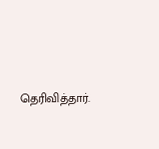தெரிவித்தார்.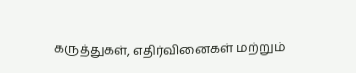கருத்துகள், எதிர்வினைகள் மற்றும்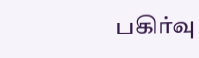பகிர்வு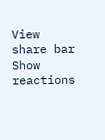View share bar
Show reactions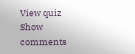View quiz
Show comments